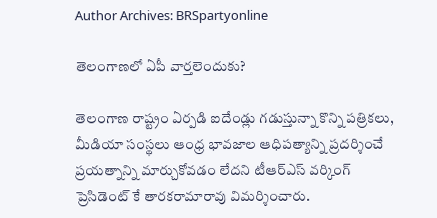Author Archives: BRSpartyonline

తెలంగాణలో ఏపీ వార్తలెందుకు?

తెలంగాణ రాష్ట్రం ఏర్పడి ఐదేండ్లు గడుస్తున్నా కొన్ని పత్రికలు, మీడియా సంస్థలు ఆంధ్ర భావజాల ఆధిపత్యాన్ని ప్రదర్శించే ప్రయత్నాన్ని మార్చుకోవడం లేదని టీఆర్‌ఎస్ వర్కింగ్ ప్రెసిడెంట్ కే తారకరామారావు విమర్శించారు.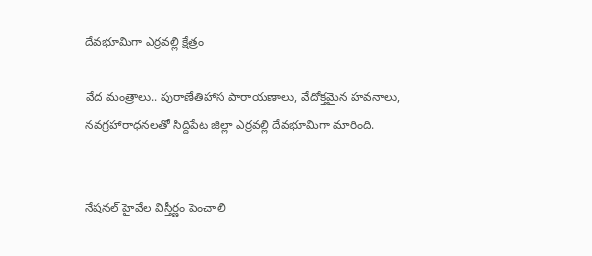దేవభూమిగా ఎర్రవల్లి క్షేత్రం

వేద మంత్రాలు.. పురాణేతిహాస పారాయణాలు, వేదోక్తమైన హవనాలు, నవగ్రహారాధనలతో సిద్దిపేట జిల్లా ఎర్రవల్లి దేవభూమిగా మారింది.


నేషనల్ హైవేల విస్తీర్ణం పెంచాలి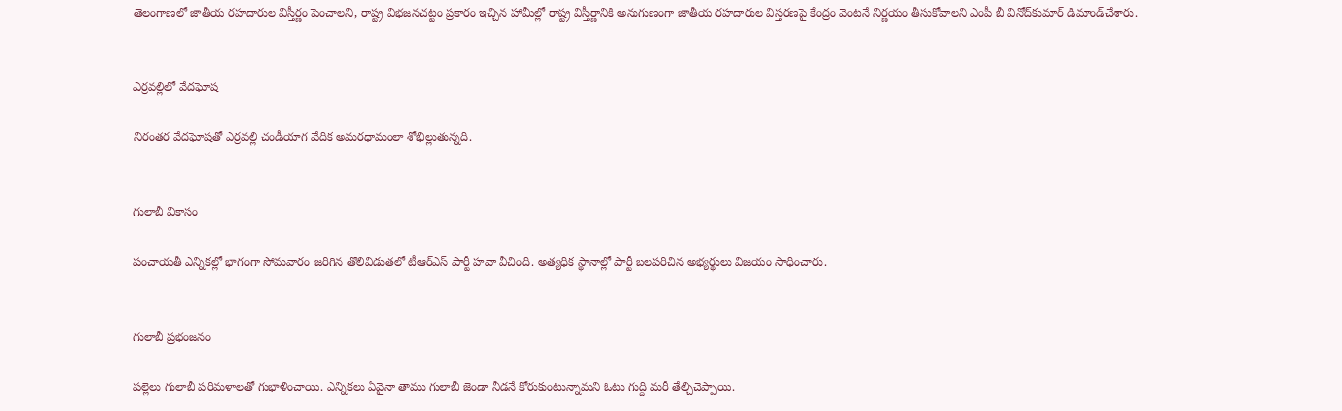తెలంగాణలో జాతీయ రహదారుల విస్తీర్ణం పెంచాలని, రాష్ట్ర విభజనచట్టం ప్రకారం ఇచ్చిన హామీల్లో రాష్ట్ర విస్తీర్ణానికి అనుగుణంగా జాతీయ రహదారుల విస్తరణపై కేంద్రం వెంటనే నిర్ణయం తీసుకోవాలని ఎంపీ బీ వినోద్‌కుమార్ డిమాండ్‌చేశారు.


ఎర్రవల్లిలో వేదఘోష

నిరంతర వేదఘోషతో ఎర్రవల్లి చండీయాగ వేదిక అమరధామంలా శోభిల్లుతున్నది.


గులాబీ వికాసం

పంచాయతీ ఎన్నికల్లో భాగంగా సోమవారం జరిగిన తొలివిడుతలో టీఆర్‌ఎస్ పార్టీ హవా వీచింది. అత్యధిక స్థానాల్లో పార్టీ బలపరిచిన అభ్యర్థులు విజయం సాధించారు.


గులాబీ ప్రభంజనం

పల్లెలు గులాబీ పరిమళాలతో గుభాళించాయి. ఎన్నికలు ఏవైనా తాము గులాబీ జెండా నీడనే కోరుకుంటున్నామని ఓటు గుద్ది మరీ తేల్చిచెప్పాయి.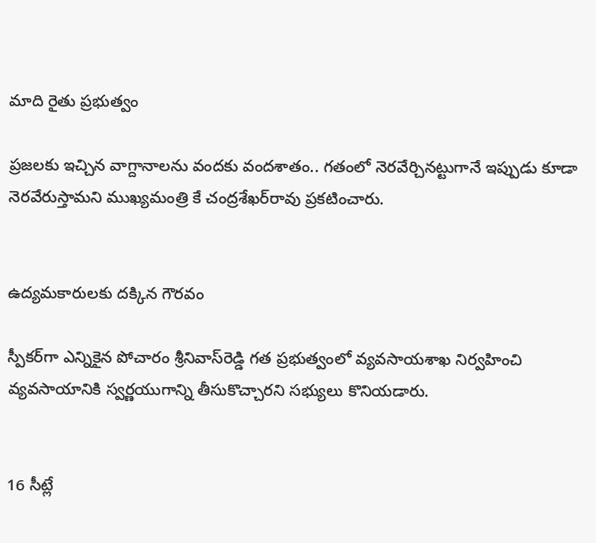మాది రైతు ప్రభుత్వం

ప్రజలకు ఇచ్చిన వాగ్దానాలను వందకు వందశాతం.. గతంలో నెరవేర్చినట్టుగానే ఇప్పుడు కూడా నెరవేరుస్తామని ముఖ్యమంత్రి కే చంద్రశేఖర్‌రావు ప్రకటించారు.


ఉద్యమకారులకు దక్కిన గౌరవం

స్పీకర్‌గా ఎన్నికైన పోచారం శ్రీనివాస్‌రెడ్డి గత ప్రభుత్వంలో వ్యవసాయశాఖ నిర్వహించి వ్యవసాయానికి స్వర్ణయుగాన్ని తీసుకొచ్చారని సభ్యులు కొనియడారు.


16 సీట్లే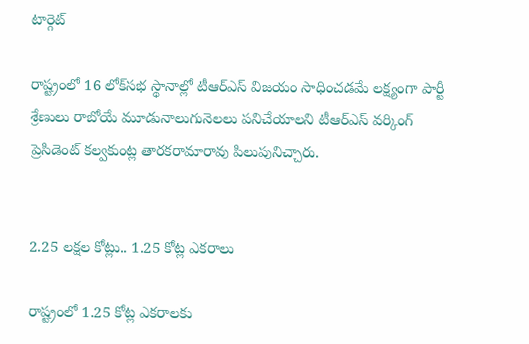టార్గెట్

రాష్ట్రంలో 16 లోక్‌సభ స్థానాల్లో టీఆర్‌ఎస్ విజయం సాధించడమే లక్ష్యంగా పార్టీ శ్రేణులు రాబోయే మూడునాలుగునెలలు పనిచేయాలని టీఆర్‌ఎస్ వర్కింగ్ ప్రెసిడెంట్ కల్వకుంట్ల తారకరామారావు పిలుపునిచ్చారు.


2.25 లక్షల కోట్లు.. 1.25 కోట్ల ఎకరాలు

రాష్ట్రంలో 1.25 కోట్ల ఎకరాలకు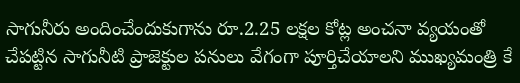సాగునీరు అందించేందుకుగాను రూ.2.25 లక్షల కోట్ల అంచనా వ్యయంతో చేపట్టిన సాగునీటి ప్రాజెక్టుల పనులు వేగంగా పూర్తిచేయాలని ముఖ్యమంత్రి కే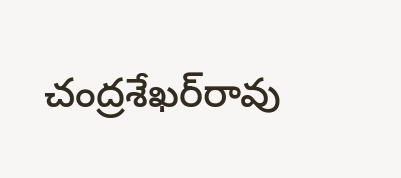చంద్రశేఖర్‌రావు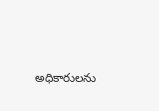అధికారులను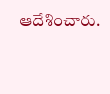ఆదేశించారు.